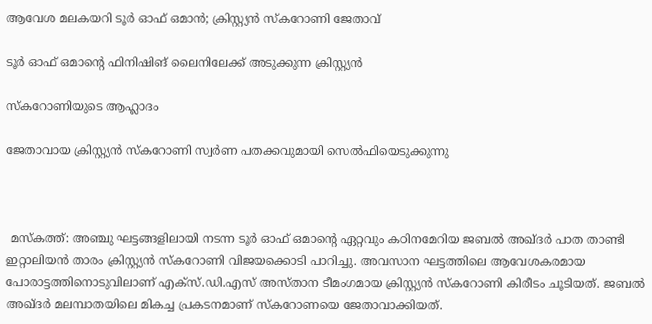ആവേശ മലകയറി ടൂർ ഓഫ് ഒമാൻ; ക്രിസ്റ്റ്യൻ സ്കറോണി ജേതാവ്

ടൂർ ഓഫ് ഒമാന്റെ ഫിനിഷിങ് ലൈനിലേക്ക് അടുക്കുന്ന ക്രിസ്റ്റ്യൻ

സ്കറോണിയുടെ ആഹ്ലാദം

ജേതാവായ ക്രിസ്റ്റ്യൻ സ്കറോണി സ്വർണ പതക്കവുമായി സെൽഫിയെടുക്കുന്നു



 മസ്കത്ത്: അഞ്ചു ഘട്ടങ്ങളിലായി നടന്ന ടൂർ ഓഫ് ഒമാന്റെ ഏറ്റവും കഠിനമേറിയ ജബൽ അഖ്ദർ പാത താണ്ടി ഇറ്റാലിയൻ താരം ക്രിസ്റ്റ്യൻ സ്കറോണി വിജയക്കൊടി പാറിച്ചു. അവസാന ഘട്ടത്തിലെ ആവേശകരമായ പോരാട്ടത്തിനൊടുവിലാണ് എക്സ്.ഡി.എസ് അസ്താന ടീമംഗമായ ക്രിസ്റ്റ്യൻ സ്കറോണി കിരീടം ചൂടിയത്. ജബൽ അഖ്ദർ മലമ്പാതയിലെ മികച്ച പ്രകടനമാണ് സ്കറോണയെ ജേതാവാക്കിയത്.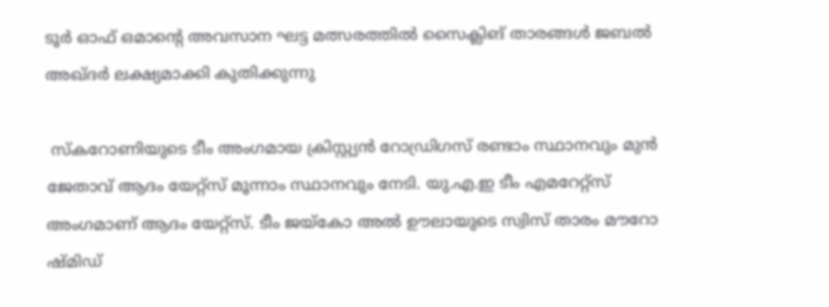ടൂർ ഓഫ് ഒമാന്റെ അവസാന ഘട്ട മത്സരത്തിൽ സൈക്ലിങ് താരങ്ങൾ ജബൽ അഖ്ദർ ലക്ഷ്യമാക്കി കുതിക്കുന്നു

 സ്കറോണിയുടെ ടീം അംഗമായ ക്രിസ്റ്റ്യൻ റോഡ്രിഗസ് രണ്ടാം സ്ഥാനവും മുൻ ജേതാവ് ആദം യേറ്റ്സ് മൂന്നാം സ്ഥാനവും നേടി. യു.എ.ഇ ടീം എമറേറ്റ്സ് അംഗമാണ് ആദം യേറ്റ്സ്. ടീം ജയ്കോ അൽ ഊലായുടെ സ്വിസ് താരം മൗറോ ഷ്മിഡ്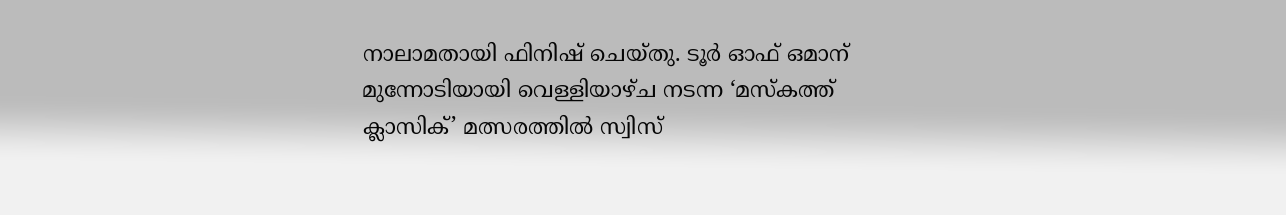നാലാമതായി ഫിനിഷ് ചെയ്തു. ടൂർ ഓഫ് ഒമാന് മുന്നോടിയായി വെള്ളിയാഴ്ച നടന്ന ‘മസ്‌കത്ത് ക്ലാസിക്’ മത്സരത്തിൽ സ്വിസ്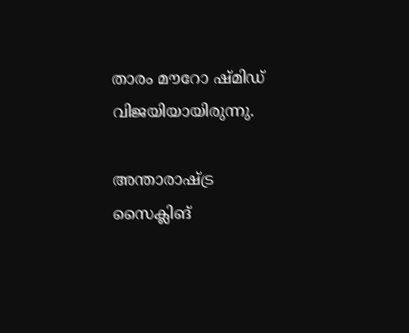താരം മൗറോ ഷ്മിഡ് വിജയിയായിരുന്നു.

അന്താരാഷ്ട്ര സൈക്ലിങ്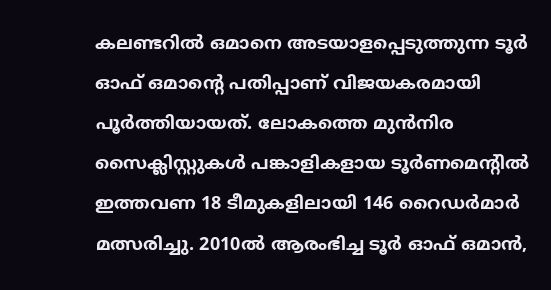കലണ്ടറിൽ ഒമാനെ അടയാളപ്പെടുത്തുന്ന ടൂർ ഓഫ് ഒമാന്റെ പതിപ്പാണ് വിജയകരമായി പൂർത്തിയായത്. ലോകത്തെ മുൻനിര സൈക്ലിസ്റ്റുകൾ പങ്കാളികളായ ടൂർണമെന്റിൽ ഇത്തവണ 18 ടീമുകളിലായി 146 റൈഡർമാർ മത്സരിച്ചു. 2010ൽ ആരംഭിച്ച ടൂർ ഓഫ് ഒമാൻ,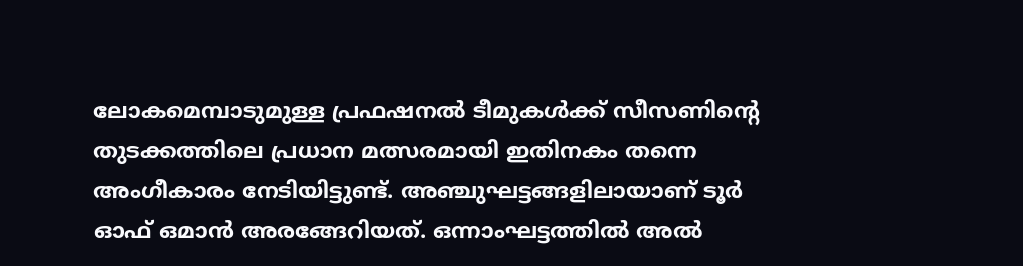ലോകമെമ്പാടുമുള്ള പ്രഫഷനൽ ടീമുകൾക്ക് സീസണിന്റെ തുടക്കത്തിലെ പ്രധാന മത്സരമായി ഇതിനകം തന്നെ അംഗീകാരം നേടിയിട്ടുണ്ട്. അഞ്ചുഘട്ടങ്ങളിലായാണ് ടൂർ ഓഫ് ഒമാൻ അരങ്ങേറിയത്. ഒന്നാംഘട്ടത്തിൽ അൽ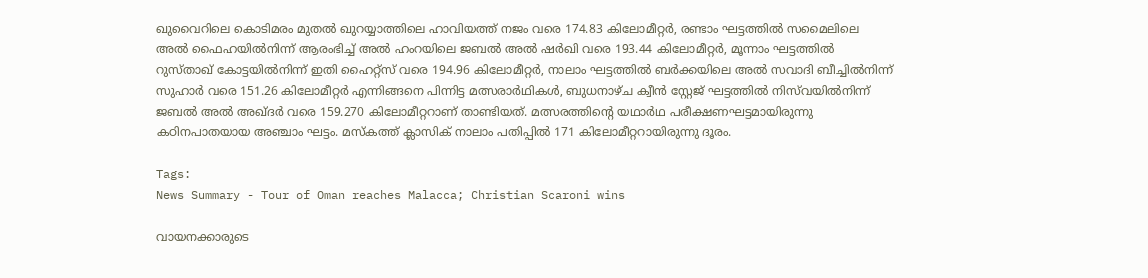ഖുവൈറിലെ കൊടിമരം മുതൽ ഖുറയ്യാത്തിലെ ഹാവിയത്ത് നജം വരെ 174.83 കിലോമീറ്റർ, രണ്ടാം ഘട്ടത്തിൽ സമൈലിലെ അൽ ഫൈഹയിൽനിന്ന് ആരംഭിച്ച് അൽ ഹംറയിലെ ജബൽ അൽ ഷർഖി വരെ 193.44 കിലോമീറ്റർ, മൂന്നാം ഘട്ടത്തിൽ റുസ്താഖ് കോട്ടയിൽനിന്ന് ഇതി ഹൈറ്റ്സ് വരെ 194.96 കിലോമീറ്റർ, നാലാം ഘട്ടത്തിൽ ബർക്കയിലെ അൽ സവാദി ബീച്ചിൽനിന്ന് സുഹാർ വരെ 151.26 കിലോമീറ്റർ എന്നിങ്ങനെ പിന്നിട്ട മത്സരാർഥികൾ, ബുധനാഴ്ച ക്വീൻ സ്റ്റേജ് ഘട്ടത്തിൽ നിസ്‍വയിൽനിന്ന് ജബൽ അൽ അഖ്ദർ വരെ 159.270 കിലോമീറ്ററാണ് താണ്ടിയത്. മത്സരത്തിന്റെ യഥാർഥ പരീക്ഷണഘട്ടമായിരുന്നു കഠിനപാതയായ അഞ്ചാം ഘട്ടം. മസ്കത്ത് ക്ലാസിക് നാലാം പതിപ്പിൽ 171 കിലോമീറ്ററായിരുന്നു ദൂരം.

Tags:
News Summary - Tour of Oman reaches Malacca; Christian Scaroni wins

വായനക്കാരുടെ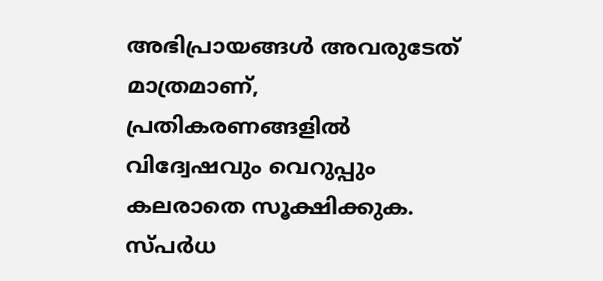അഭിപ്രായങ്ങള്‍ അവരുടേത് മാത്രമാണ്, പ്രതികരണങ്ങളിൽ വിദ്വേഷവും വെറുപ്പും കലരാതെ സൂക്ഷിക്കുക. സ്പർധ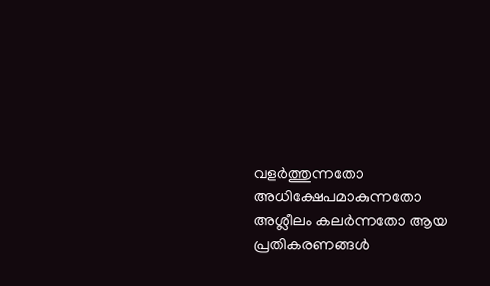വളർത്തുന്നതോ അധിക്ഷേപമാകുന്നതോ അശ്ലീലം കലർന്നതോ ആയ പ്രതികരണങ്ങൾ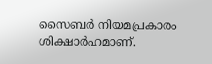സൈബർ നിയമപ്രകാരം ശിക്ഷാർഹമാണ്.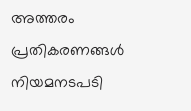അത്തരം പ്രതികരണങ്ങൾ നിയമനടപടി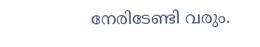നേരിടേണ്ടി വരും.